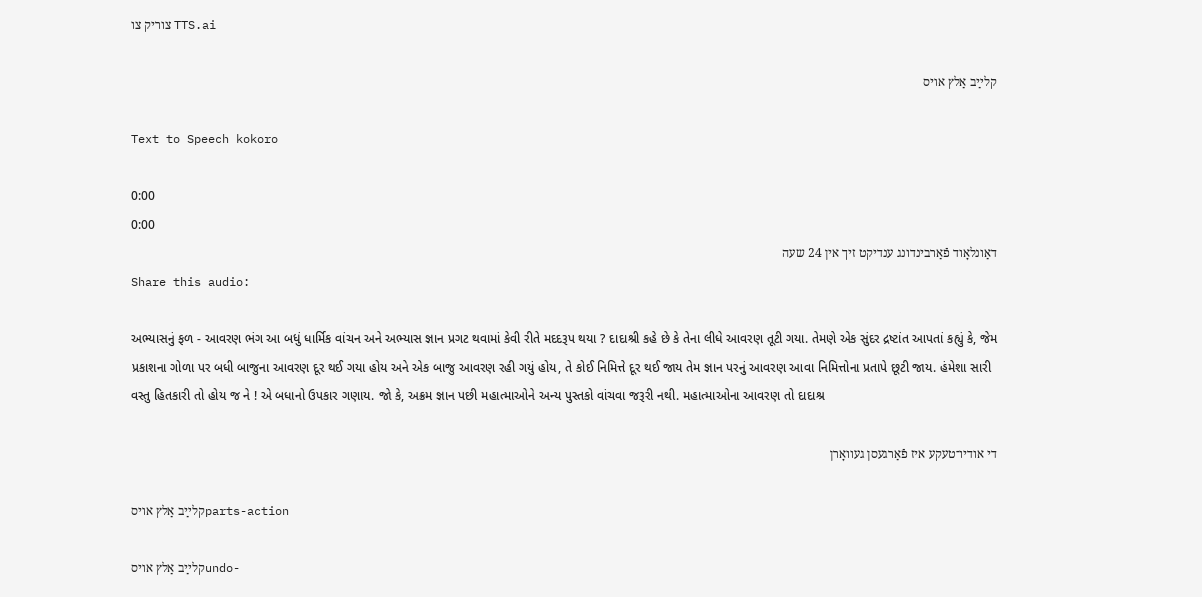צוריק צו TTS.ai

קלײַב אַלץ אױס

Text to Speech kokoro

0:00
0:00
דאַונלאָוד פֿאַרבינדונג ענדיקט זיך אין 24 שעה
Share this audio:

અભ્યાસનું ફળ - આવરણ ભંગ આ બધું ધાર્મિક વાંચન અને અભ્યાસ જ્ઞાન પ્રગટ થવામાં કેવી રીતે મદદરૂપ થયા ? દાદાશ્રી કહે છે કે તેના લીધે આવરણ તૂટી ગયા. તેમણે એક સુંદર દ્રષ્ટાંત આપતાં કહ્યું કે, જેમ પ્રકાશના ગોળા પર બધી બાજુના આવરણ દૂર થઈ ગયા હોય અને એક બાજુ આવરણ રહી ગયું હોય, તે કોઈ નિમિત્તે દૂર થઈ જાય તેમ જ્ઞાન પરનું આવરણ આવા નિમિત્તોના પ્રતાપે છૂટી જાય. હંમેશા સારી વસ્તુ હિતકારી તો હોય જ ને ! એ બધાનો ઉપકાર ગણાય. જો કે, અક્રમ જ્ઞાન પછી મહાત્માઓને અન્ય પુસ્તકો વાંચવા જરૂરી નથી. મહાત્માઓના આવરણ તો દાદાશ્ર

די אודיו־טעקע איז פֿאַרגעסן געוואָרן

קלײַב אַלץ אױסparts-action

קלײַב אַלץ אױסundo-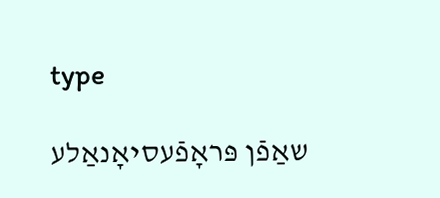type

שאַפֿן פּראָפֿעסיאָנאַלע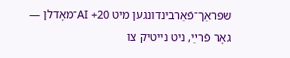שפּראַך־פֿאַרבינדונגען מיט 20+ AI־מאָדלן — גאָר פֿרײַ, ניט נייטיק צו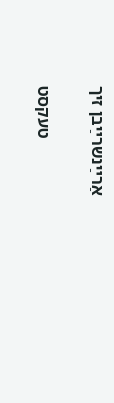אַרײַנשרײַבן זיך

טעקסט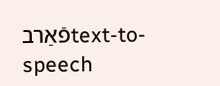פֿאַרבtext-to-speech